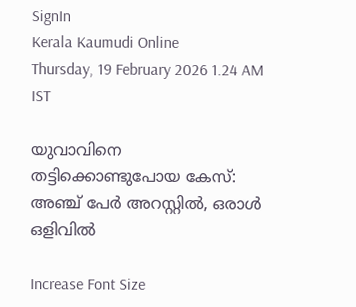SignIn
Kerala Kaumudi Online
Thursday, 19 February 2026 1.24 AM IST

യുവാവിനെ തട്ടിക്കൊണ്ടുപോയ കേസ്: അഞ്ച് പേർ അറസ്റ്റിൽ, ഒരാൾ ഒളിവിൽ

Increase Font Size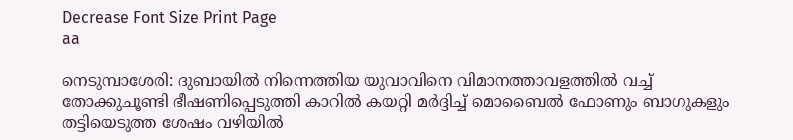Decrease Font Size Print Page
aa

നെടുമ്പാശേരി: ദുബായിൽ നിന്നെത്തിയ യുവാവിനെ വിമാനത്താവളത്തിൽ വച്ച് തോക്കുചൂണ്ടി ഭീഷണിപ്പെടുത്തി കാറിൽ കയറ്റി മർദ്ദിച്ച് മൊബൈൽ ഫോണും ബാഗുകളും തട്ടിയെടുത്ത ശേഷം വഴിയിൽ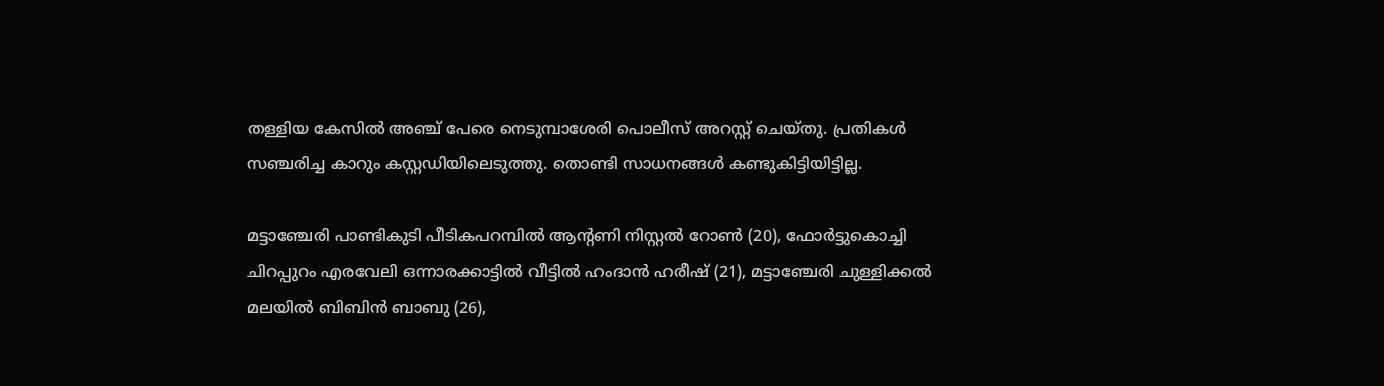തള്ളിയ കേസിൽ അഞ്ച് പേരെ നെടുമ്പാശേരി പൊലീസ് അറസ്റ്റ് ചെയ്തു. പ്രതികൾ സഞ്ചരിച്ച കാറും കസ്റ്റഡിയിലെടുത്തു. തൊണ്ടി സാധനങ്ങൾ കണ്ടുകിട്ടിയിട്ടില്ല.

മട്ടാഞ്ചേരി പാണ്ടികുടി പീടികപറമ്പിൽ ആന്റണി നിസ്റ്റൽ റോൺ (20), ഫോർട്ടുകൊച്ചി ചിറപ്പുറം എരവേലി ഒന്നാരക്കാട്ടിൽ വീട്ടിൽ ഹംദാൻ ഹരീഷ് (21), മട്ടാഞ്ചേരി ചുള്ളിക്കൽ മലയിൽ ബിബിൻ ബാബു (26),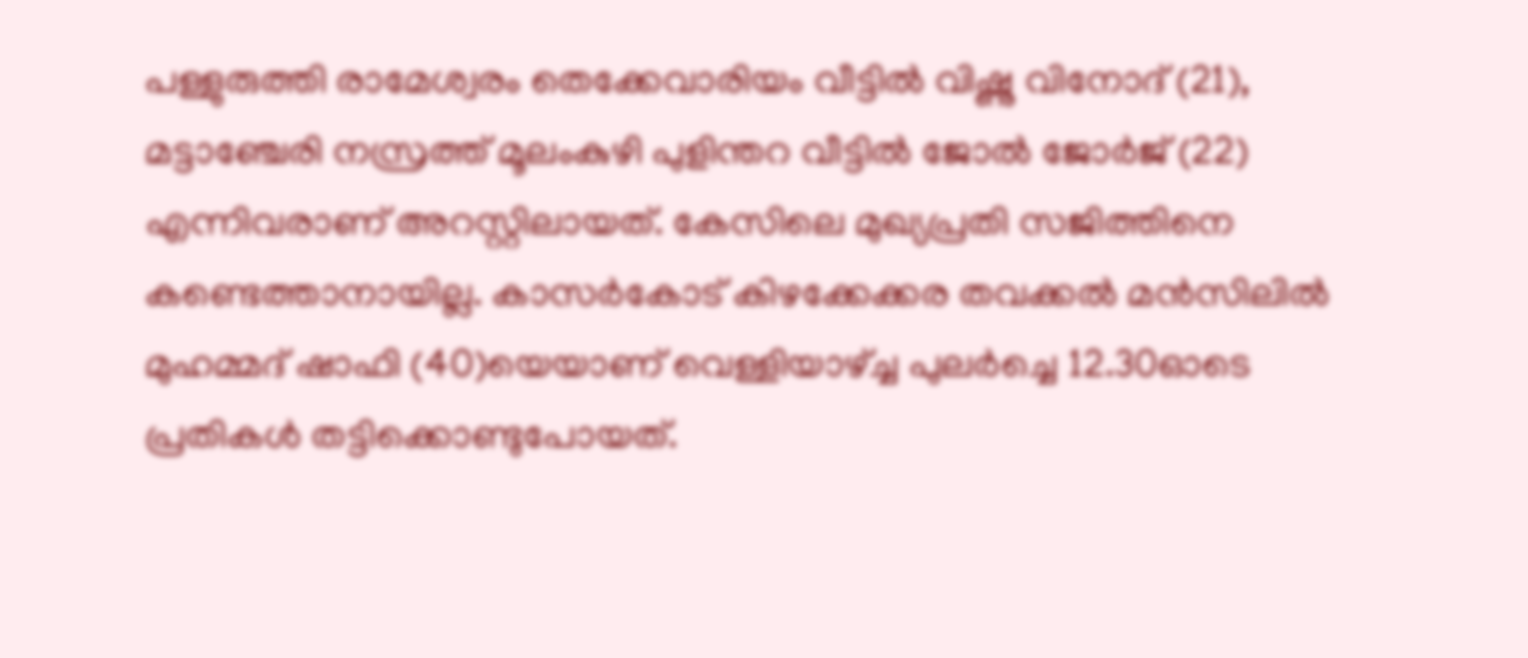പള്ളുരുത്തി രാമേശ്വരം തെക്കേവാരിയം വീട്ടിൽ വിഷ്ണു വിനോദ് (21), മട്ടാഞ്ചേരി നസ്രത്ത് മൂലംകുഴി പുളിന്തറ വീട്ടിൽ ജോൽ ജോർജ് (22) എന്നിവരാണ് അറസ്റ്റിലായത്. കേസിലെ മുഖ്യപ്രതി സജിത്തിനെ കണ്ടെത്താനായില്ല. കാസർകോട് കിഴക്കേക്കര തവക്കൽ മൻസിലിൽ മുഹമ്മദ് ഷാഫി (40)യെയാണ് വെള്ളിയാഴ്ച്ച പുലർച്ചെ 12.30ഓടെ പ്രതികൾ തട്ടിക്കൊണ്ടുപോയത്.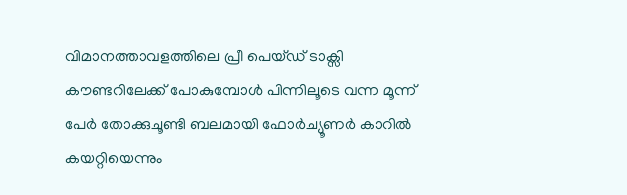വിമാനത്താവളത്തിലെ പ്രീ പെയ്ഡ് ടാക്സി കൗണ്ടറിലേക്ക് പോകുമ്പോൾ പിന്നിലൂടെ വന്ന മൂന്ന് പേർ തോക്കുചൂണ്ടി ബലമായി ഫോർച്യൂണർ കാറിൽ കയറ്റിയെന്നും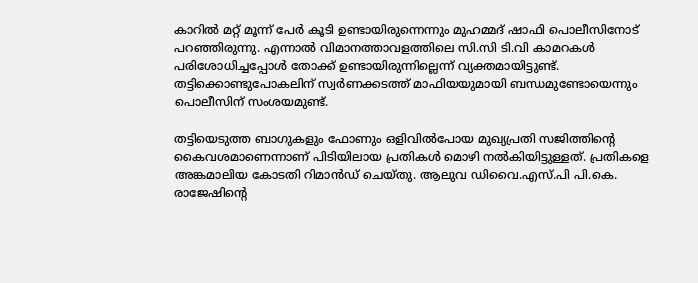കാറിൽ മറ്റ് മൂന്ന് പേർ കൂടി ഉണ്ടായിരുന്നെന്നും മുഹമ്മദ് ഷാഫി പൊലീസിനോട് പറഞ്ഞിരുന്നു. എന്നാൽ വിമാനത്താവളത്തിലെ സി.സി ടി.വി കാമറകൾ പരിശോധിച്ചപ്പോൾ തോക്ക് ഉണ്ടായിരുന്നില്ലെന്ന് വ്യക്തമായിട്ടുണ്ട്. തട്ടിക്കൊണ്ടുപോകലിന് സ്വർണക്കടത്ത് മാഫിയയുമായി ബന്ധമുണ്ടോയെന്നും പൊലീസിന് സംശയമുണ്ട്.

തട്ടിയെടുത്ത ബാഗുകളും ഫോണും ഒളിവിൽപോയ മുഖ്യപ്രതി സജിത്തിന്റെ കൈവശമാണെന്നാണ് പിടിയിലായ പ്രതികൾ മൊഴി നൽകിയിട്ടുള്ളത്. പ്രതികളെ അങ്കമാലിയ കോടതി റിമാൻഡ് ചെയ്തു. ആലുവ ഡിവൈ.എസ്.പി പി.കെ. രാജേഷിന്റെ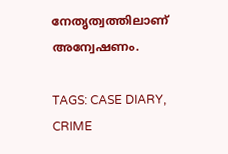നേതൃത്വത്തിലാണ് അന്വേഷണം.

TAGS: CASE DIARY, CRIME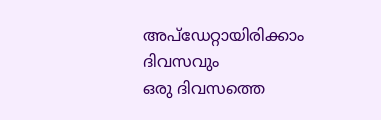അപ്ഡേറ്റായിരിക്കാം ദിവസവും
ഒരു ദിവസത്തെ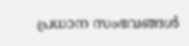പ്രധാന സംഭവങ്ങൾ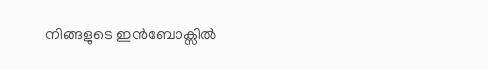നിങ്ങളുടെ ഇൻബോക്സിൽ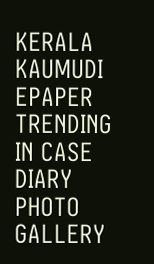KERALA KAUMUDI EPAPER
TRENDING IN CASE DIARY
PHOTO GALLERY